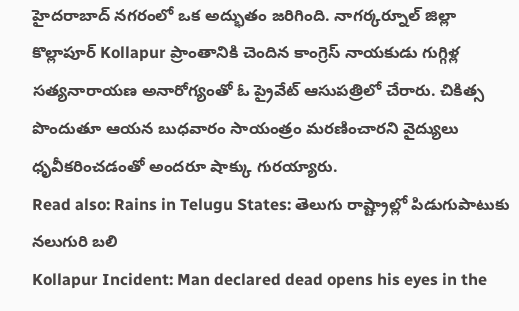హైదరాబాద్ నగరంలో ఒక అద్భుతం జరిగింది. నాగర్కర్నూల్ జిల్లా కొల్లాపూర్ Kollapur ప్రాంతానికి చెందిన కాంగ్రెస్ నాయకుడు గుగ్గిళ్ల సత్యనారాయణ అనారోగ్యంతో ఓ ప్రైవేట్ ఆసుపత్రిలో చేరారు. చికిత్స పొందుతూ ఆయన బుధవారం సాయంత్రం మరణించారని వైద్యులు ధృవీకరించడంతో అందరూ షాక్కు గురయ్యారు.
Read also: Rains in Telugu States: తెలుగు రాష్ట్రాల్లో పిడుగుపాటుకు నలుగురి బలి
Kollapur Incident: Man declared dead opens his eyes in the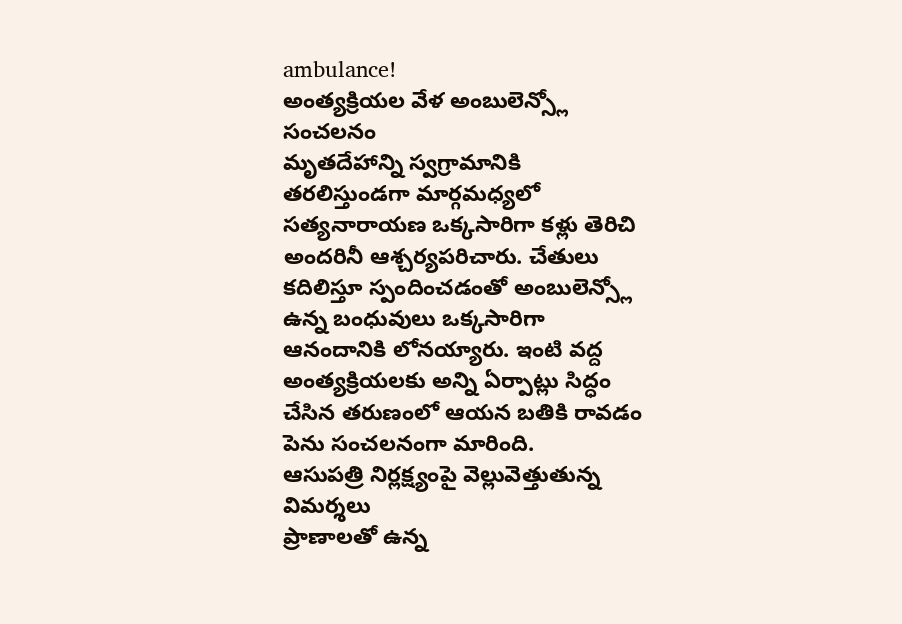ambulance!
అంత్యక్రియల వేళ అంబులెన్స్లో సంచలనం
మృతదేహాన్ని స్వగ్రామానికి తరలిస్తుండగా మార్గమధ్యలో సత్యనారాయణ ఒక్కసారిగా కళ్లు తెరిచి అందరినీ ఆశ్చర్యపరిచారు. చేతులు కదిలిస్తూ స్పందించడంతో అంబులెన్స్లో ఉన్న బంధువులు ఒక్కసారిగా ఆనందానికి లోనయ్యారు. ఇంటి వద్ద అంత్యక్రియలకు అన్ని ఏర్పాట్లు సిద్ధం చేసిన తరుణంలో ఆయన బతికి రావడం పెను సంచలనంగా మారింది.
ఆసుపత్రి నిర్లక్ష్యంపై వెల్లువెత్తుతున్న విమర్శలు
ప్రాణాలతో ఉన్న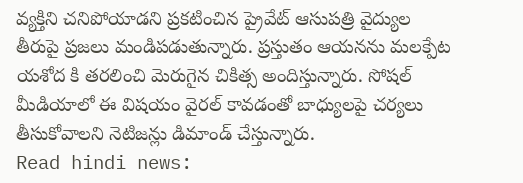వ్యక్తిని చనిపోయాడని ప్రకటించిన ప్రైవేట్ ఆసుపత్రి వైద్యుల తీరుపై ప్రజలు మండిపడుతున్నారు. ప్రస్తుతం ఆయనను మలక్పేట యశోద కి తరలించి మెరుగైన చికిత్స అందిస్తున్నారు. సోషల్ మీడియాలో ఈ విషయం వైరల్ కావడంతో బాధ్యులపై చర్యలు తీసుకోవాలని నెటిజన్లు డిమాండ్ చేస్తున్నారు.
Read hindi news: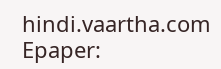hindi.vaartha.com
Epaper: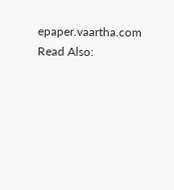epaper.vaartha.com
Read Also: